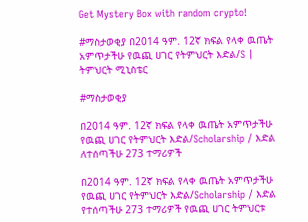Get Mystery Box with random crypto!

#ማስታወቂያ በ2014 ዓም. 12ኛ ክፍል የላቀ ዉጤት አምጥታችሁ የዉጪ ሀገር የትምህርት እድል/S | ትምህርት ሚኒስቴር

#ማስታወቂያ

በ2014 ዓም. 12ኛ ክፍል የላቀ ዉጤት አምጥታችሁ የዉጪ ሀገር የትምህርት እድል/Scholarship / እድል ለተሰጣችሁ 273 ተማሪዎች

በ2014 ዓም. 12ኛ ክፍል የላቀ ዉጤት አምጥታችሁ የዉጪ ሀገር የትምህርት እድል/Scholarship / እድል የተሰጣችሁ 273 ተማሪዎች የዉጪ ሀገር ትምህርቱ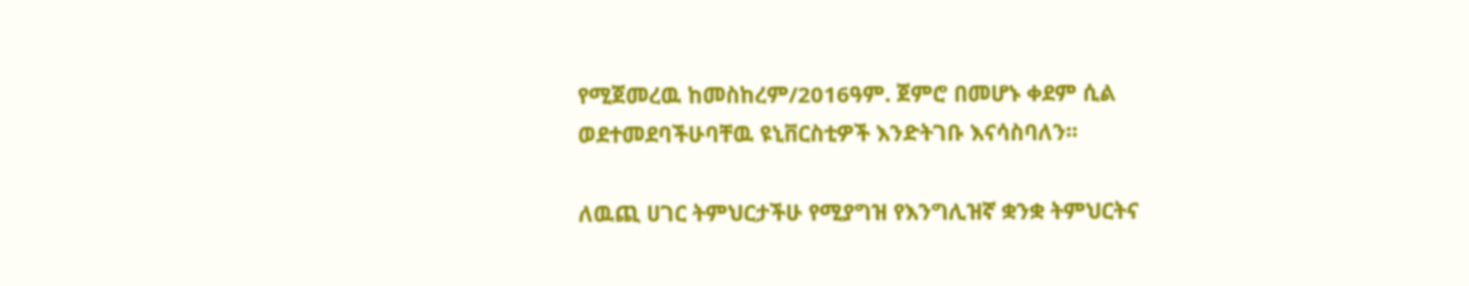የሚጀመረዉ ከመስከረም/2016ዓም. ጀምሮ በመሆኑ ቀደም ሲል ወደተመደባችሁባቸዉ ዩኒቨርስቲዎች እንድትገቡ እናሳስባለን፡፡

ለዉጪ ሀገር ትምህርታችሁ የሚያግዝ የእንግሊዝኛ ቋንቋ ትምህርትና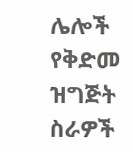ሌሎች የቅድመ ዝግጅት ስራዎች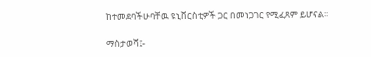ከተመደባችሁባቸዉ ዩኒቨርስቲዎች ጋር በመነጋገር የሚፈጸም ይሆናል፡፡

ማስታወሻ፤-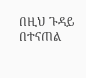በዚህ ጉዳይ በተናጠል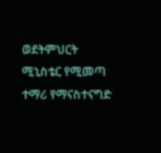ወደትምህርት ሚኒስቴር የሚመጣ ተማሪ የማናስተናግድ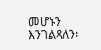መሆኑን እንገልጻለን፡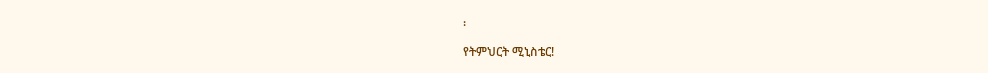፡

የትምህርት ሚኒስቴር!